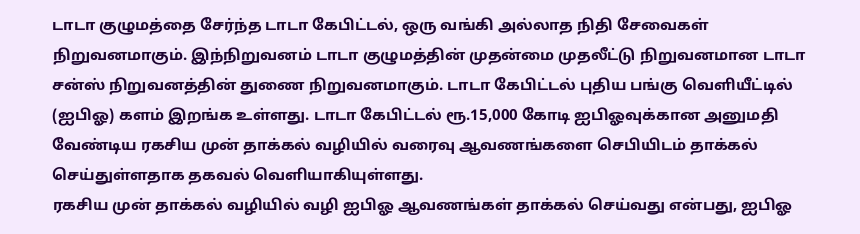டாடா குழுமத்தை சேர்ந்த டாடா கேபிட்டல், ஒரு வங்கி அல்லாத நிதி சேவைகள் நிறுவனமாகும். இந்நிறுவனம் டாடா குழுமத்தின் முதன்மை முதலீட்டு நிறுவனமான டாடா சன்ஸ் நிறுவனத்தின் துணை நிறுவனமாகும். டாடா கேபிட்டல் புதிய பங்கு வெளியீட்டில் (ஐபிஓ) களம் இறங்க உள்ளது. டாடா கேபிட்டல் ரூ.15,000 கோடி ஐபிஓவுக்கான அனுமதி வேண்டிய ரகசிய முன் தாக்கல் வழியில் வரைவு ஆவணங்களை செபியிடம் தாக்கல் செய்துள்ளதாக தகவல் வெளியாகியுள்ளது.
ரகசிய முன் தாக்கல் வழியில் வழி ஐபிஓ ஆவணங்கள் தாக்கல் செய்வது என்பது, ஐபிஓ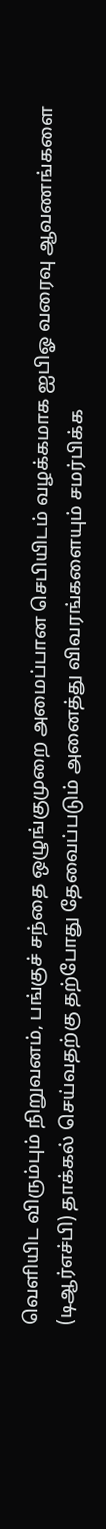வெளியிட விரும்பும் நிறுவனம், பங்குச் சந்தை ஒழுங்குமுறை அமைப்பான செபியிடம் வழக்கமாக ஐபிஓ வரைவு ஆவணங்களை (டிஆர்எச்பி) தாக்கல் செய்வதற்கு தற்போது தேவைப்படும் அனைத்து விவரங்களையும் சமர்பிக்க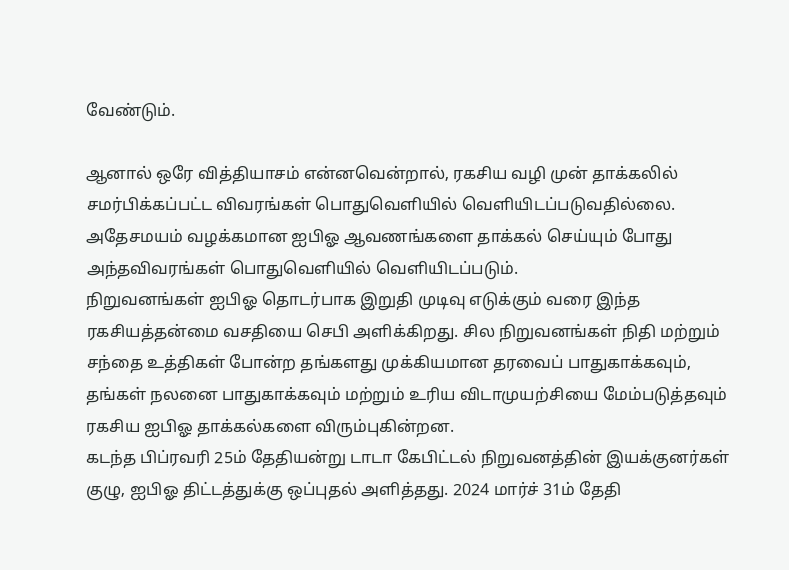வேண்டும்.

ஆனால் ஒரே வித்தியாசம் என்னவென்றால், ரகசிய வழி முன் தாக்கலில் சமர்பிக்கப்பட்ட விவரங்கள் பொதுவெளியில் வெளியிடப்படுவதில்லை. அதேசமயம் வழக்கமான ஐபிஓ ஆவணங்களை தாக்கல் செய்யும் போது அந்தவிவரங்கள் பொதுவெளியில் வெளியிடப்படும்.
நிறுவனங்கள் ஐபிஓ தொடர்பாக இறுதி முடிவு எடுக்கும் வரை இந்த ரகசியத்தன்மை வசதியை செபி அளிக்கிறது. சில நிறுவனங்கள் நிதி மற்றும் சந்தை உத்திகள் போன்ற தங்களது முக்கியமான தரவைப் பாதுகாக்கவும், தங்கள் நலனை பாதுகாக்கவும் மற்றும் உரிய விடாமுயற்சியை மேம்படுத்தவும் ரகசிய ஐபிஓ தாக்கல்களை விரும்புகின்றன.
கடந்த பிப்ரவரி 25ம் தேதியன்று டாடா கேபிட்டல் நிறுவனத்தின் இயக்குனர்கள் குழு, ஐபிஓ திட்டத்துக்கு ஒப்புதல் அளித்தது. 2024 மார்ச் 31ம் தேதி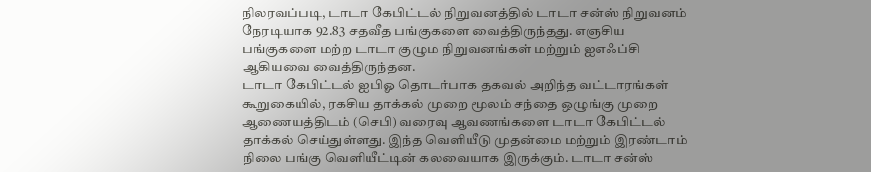நிலரவப்படி, டாடா கேபிட்டல் நிறுவனத்தில் டாடா சன்ஸ் நிறுவனம் நேரடியாக 92.83 சதவீத பங்குகளை வைத்திருந்தது. எஞசிய பங்குகளை மற்ற டாடா குழும நிறுவனங்கள் மற்றும் ஐஎஃப்சி ஆகியவை வைத்திருந்தன.
டாடா கேபிட்டல் ஐபிஓ தொடர்பாக தகவல் அறிந்த வட்டாரங்கள் கூறுகையில், ரகசிய தாக்கல் முறை மூலம் சந்தை ஒழுங்கு முறை ஆணையத்திடம் (செபி) வரைவு ஆவணங்களை டாடா கேபிட்டல் தாக்கல் செய்துள்ளது. இந்த வெளியீடு முதன்மை மற்றும் இரண்டாம் நிலை பங்கு வெளியீட்டின் கலவையாக இருக்கும். டாடா சன்ஸ்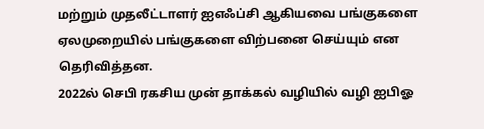மற்றும் முதலீட்டாளர் ஐஎஃப்சி ஆகியவை பங்குகளை ஏலமுறையில் பங்குகளை விற்பனை செய்யும் என தெரிவித்தன.
2022ல் செபி ரகசிய முன் தாக்கல் வழியில் வழி ஐபிஓ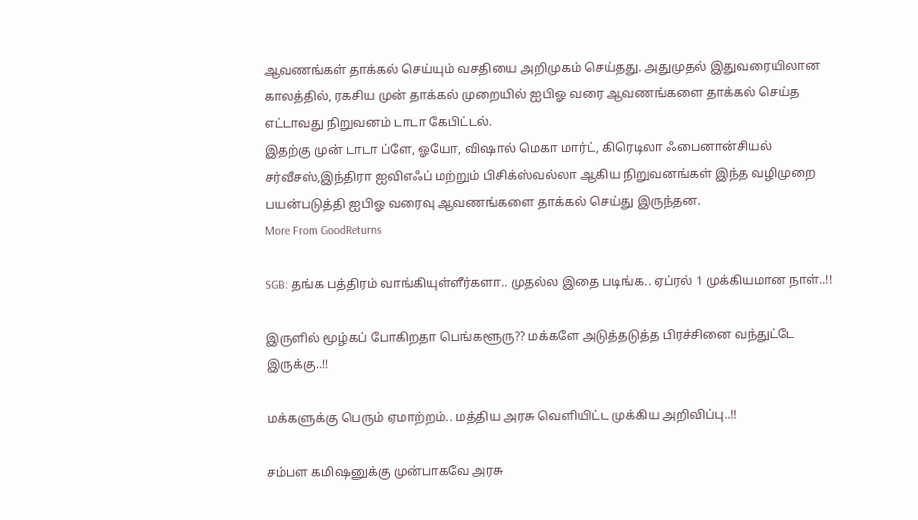ஆவணங்கள் தாக்கல் செய்யும் வசதியை அறிமுகம் செய்தது. அதுமுதல் இதுவரையிலான காலத்தில், ரகசிய முன் தாக்கல் முறையில் ஐபிஓ வரை ஆவணங்களை தாக்கல் செய்த எட்டாவது நிறுவனம் டாடா கேபிட்டல்.
இதற்கு முன் டாடா ப்ளே, ஓயோ, விஷால் மெகா மார்ட், கிரெடிலா ஃபைனான்சியல் சர்வீசஸ்,இந்திரா ஐவிஎஃப் மற்றும் பிசிக்ஸ்வல்லா ஆகிய நிறுவனங்கள் இந்த வழிமுறை பயன்படுத்தி ஐபிஓ வரைவு ஆவணங்களை தாக்கல் செய்து இருந்தன.
More From GoodReturns

SGB: தங்க பத்திரம் வாங்கியுள்ளீர்களா.. முதல்ல இதை படிங்க.. ஏப்ரல் 1 முக்கியமான நாள்..!!

இருளில் மூழ்கப் போகிறதா பெங்களூரு?? மக்களே அடுத்தடுத்த பிரச்சினை வந்துட்டே இருக்கு..!!

மக்களுக்கு பெரும் ஏமாற்றம்.. மத்திய அரசு வெளியிட்ட முக்கிய அறிவிப்பு..!!

சம்பள கமிஷனுக்கு முன்பாகவே அரசு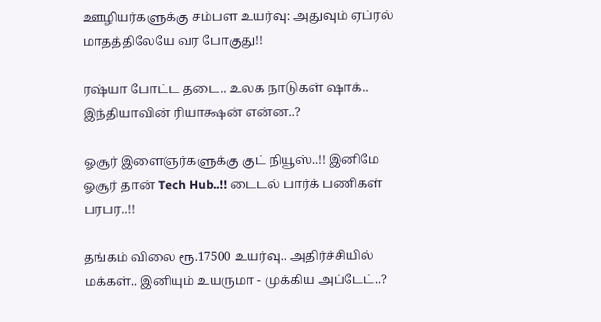ஊழியர்களுக்கு சம்பள உயர்வு: அதுவும் ஏப்ரல் மாதத்திலேயே வர போகுது!!

ரஷ்யா போட்ட தடை.. உலக நாடுகள் ஷாக்.. இந்தியாவின் ரியாக்ஷன் என்ன..?

ஓசூர் இளைஞர்களுக்கு குட் நியூஸ்..!! இனிமே ஓசூர் தான் Tech Hub..!! டைடல் பார்க் பணிகள் பரபர..!!

தங்கம் விலை ரூ.17500 உயர்வு.. அதிர்ச்சியில் மக்கள்.. இனியும் உயருமா - முக்கிய அப்டேட்..?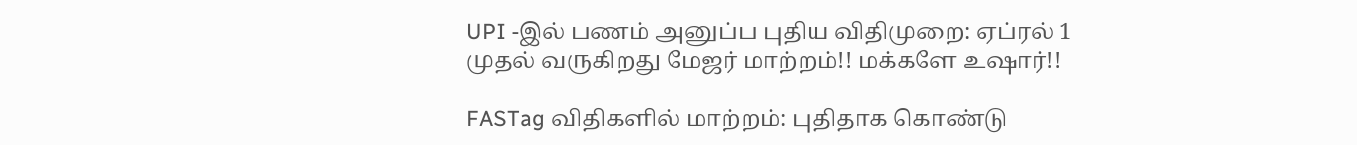UPI -இல் பணம் அனுப்ப புதிய விதிமுறை: ஏப்ரல் 1 முதல் வருகிறது மேஜர் மாற்றம்!! மக்களே உஷார்!!

FASTag விதிகளில் மாற்றம்: புதிதாக கொண்டு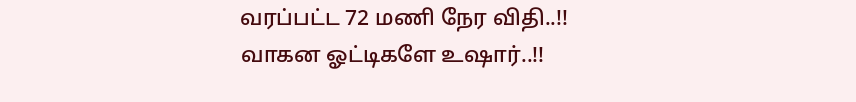வரப்பட்ட 72 மணி நேர விதி..!! வாகன ஓட்டிகளே உஷார்..!!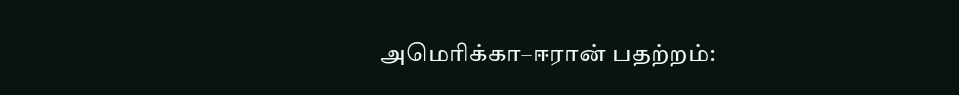அமெரிக்கா–ஈரான் பதற்றம்: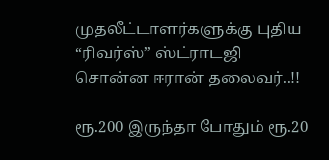முதலீட்டாளர்களுக்கு புதிய “ரிவர்ஸ்” ஸ்ட்ராடஜி சொன்ன ஈரான் தலைவர்..!!

ரூ.200 இருந்தா போதும் ரூ.20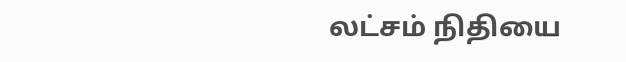லட்சம் நிதியை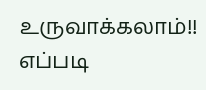உருவாக்கலாம்!! எப்படி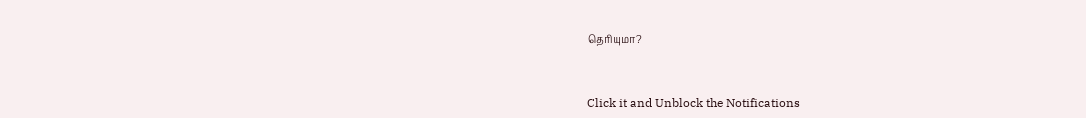தெரியுமா?



Click it and Unblock the Notifications